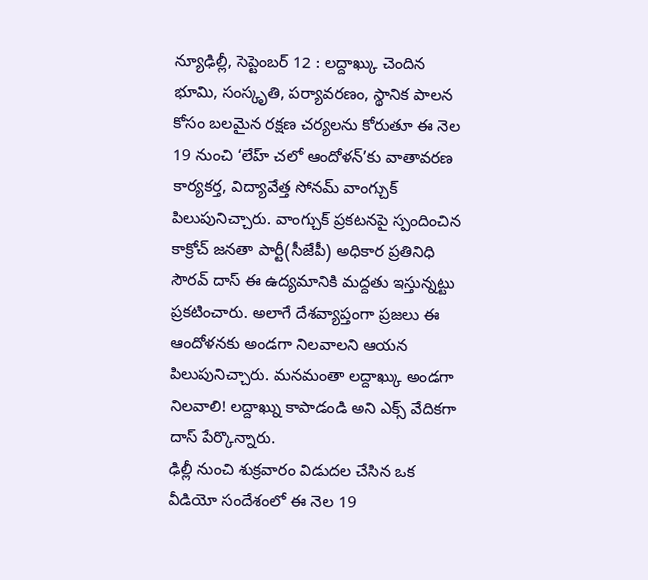న్యూఢిల్లీ, సెప్టెంబర్ 12 : లద్దాఖ్కు చెందిన భూమి, సంస్కృతి, పర్యావరణం, స్థానిక పాలన కోసం బలమైన రక్షణ చర్యలను కోరుతూ ఈ నెల 19 నుంచి ‘లేహ్ చలో ఆందోళన్’కు వాతావరణ కార్యకర్త, విద్యావేత్త సోనమ్ వాంగ్చుక్ పిలుపునిచ్చారు. వాంగ్చుక్ ప్రకటనపై స్పందించిన కాక్రోచ్ జనతా పార్టీ(సీజేపీ) అధికార ప్రతినిధి సౌరవ్ దాస్ ఈ ఉద్యమానికి మద్దతు ఇస్తున్నట్టు ప్రకటించారు. అలాగే దేశవ్యాప్తంగా ప్రజలు ఈ ఆందోళనకు అండగా నిలవాలని ఆయన పిలుపునిచ్చారు. మనమంతా లద్దాఖ్కు అండగా నిలవాలి! లద్దాఖ్ను కాపాడండి అని ఎక్స్ వేదికగా దాస్ పేర్కొన్నారు.
ఢిల్లీ నుంచి శుక్రవారం విడుదల చేసిన ఒక వీడియో సందేశంలో ఈ నెల 19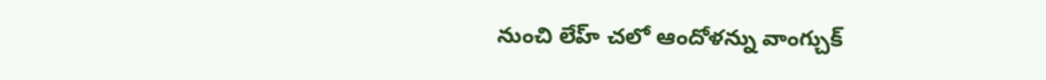నుంచి లేహ్ చలో ఆందోళన్ను వాంగ్చుక్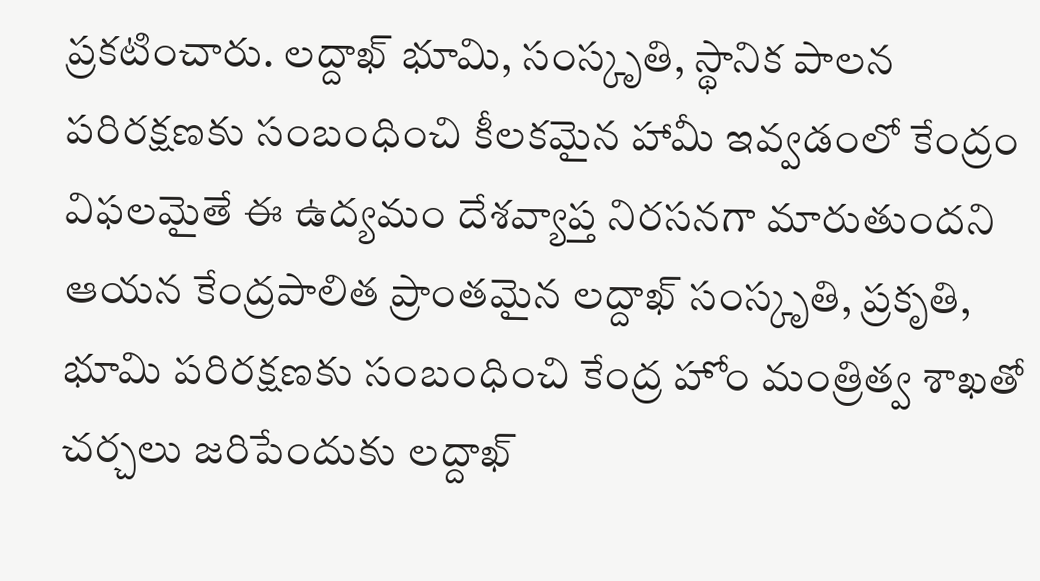ప్రకటించారు. లద్దాఖ్ భూమి, సంస్కృతి, స్థానిక పాలన పరిరక్షణకు సంబంధించి కీలకమైన హామీ ఇవ్వడంలో కేంద్రం విఫలమైతే ఈ ఉద్యమం దేశవ్యాప్త నిరసనగా మారుతుందని ఆయన కేంద్రపాలిత ప్రాంతమైన లద్దాఖ్ సంస్కృతి, ప్రకృతి, భూమి పరిరక్షణకు సంబంధించి కేంద్ర హోం మంత్రిత్వ శాఖతో చర్చలు జరిపేందుకు లద్దాఖ్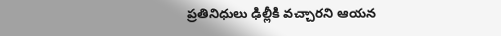ప్రతినిధులు ఢిల్లీకి వచ్చారని ఆయన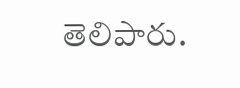తెలిపారు.